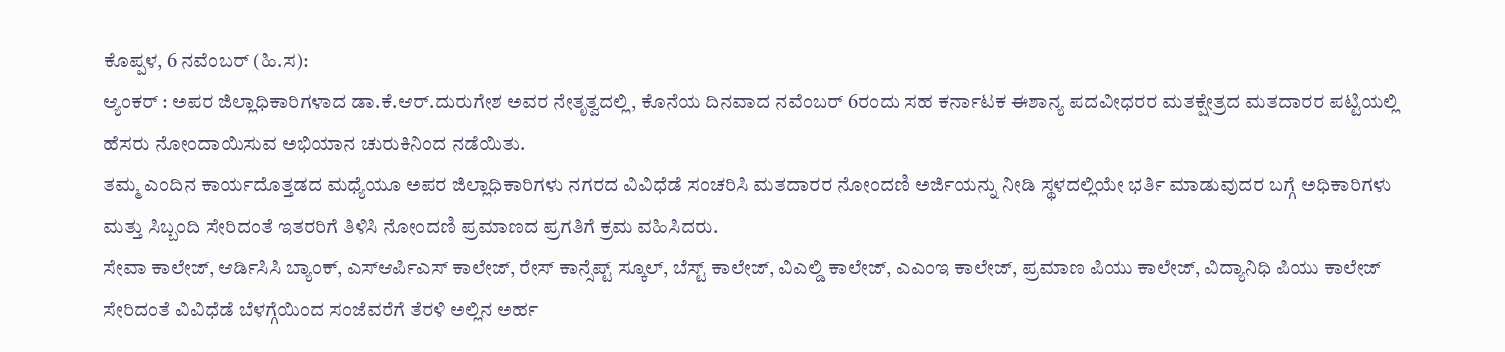ಕೊಪ್ಪಳ, 6 ನವೆಂಬರ್ (ಹಿ.ಸ):
ಆ್ಯಂಕರ್ : ಅಪರ ಜಿಲ್ಲಾಧಿಕಾರಿಗಳಾದ ಡಾ.ಕೆ.ಆರ್.ದುರುಗೇಶ ಅವರ ನೇತೃತ್ವದಲ್ಲಿ, ಕೊನೆಯ ದಿನವಾದ ನವೆಂಬರ್ 6ರಂದು ಸಹ ಕರ್ನಾಟಕ ಈಶಾನ್ಯ ಪದವೀಧರರ ಮತಕ್ಷೇತ್ರದ ಮತದಾರರ ಪಟ್ಟಿಯಲ್ಲಿ ಹೆಸರು ನೋಂದಾಯಿಸುವ ಅಭಿಯಾನ ಚುರುಕಿನಿಂದ ನಡೆಯಿತು.
ತಮ್ಮ ಎಂದಿನ ಕಾರ್ಯದೊತ್ತಡದ ಮಧ್ಯೆಯೂ ಅಪರ ಜಿಲ್ಲಾಧಿಕಾರಿಗಳು ನಗರದ ವಿವಿಧೆಡೆ ಸಂಚರಿಸಿ ಮತದಾರರ ನೋಂದಣಿ ಅರ್ಜಿಯನ್ನು ನೀಡಿ ಸ್ಥಳದಲ್ಲಿಯೇ ಭರ್ತಿ ಮಾಡುವುದರ ಬಗ್ಗೆ ಅಧಿಕಾರಿಗಳು ಮತ್ತು ಸಿಬ್ಬಂದಿ ಸೇರಿದಂತೆ ಇತರರಿಗೆ ತಿಳಿಸಿ ನೋಂದಣಿ ಪ್ರಮಾಣದ ಪ್ರಗತಿಗೆ ಕ್ರಮ ವಹಿಸಿದರು.
ಸೇವಾ ಕಾಲೇಜ್, ಆರ್ಡಿಸಿಸಿ ಬ್ಯಾಂಕ್, ಎಸ್ಆರ್ಪಿಎಸ್ ಕಾಲೇಜ್, ರೇಸ್ ಕಾನ್ಸೆಪ್ಟ್ ಸ್ಕೂಲ್, ಬೆಸ್ಟ್ ಕಾಲೇಜ್, ವಿಎಲ್ಡಿ ಕಾಲೇಜ್, ಎಎಂಇ ಕಾಲೇಜ್, ಪ್ರಮಾಣ ಪಿಯು ಕಾಲೇಜ್, ವಿದ್ಯಾನಿಧಿ ಪಿಯು ಕಾಲೇಜ್ ಸೇರಿದಂತೆ ವಿವಿಧೆಡೆ ಬೆಳಗ್ಗೆಯಿಂದ ಸಂಜೆವರೆಗೆ ತೆರಳಿ ಅಲ್ಲಿನ ಅರ್ಹ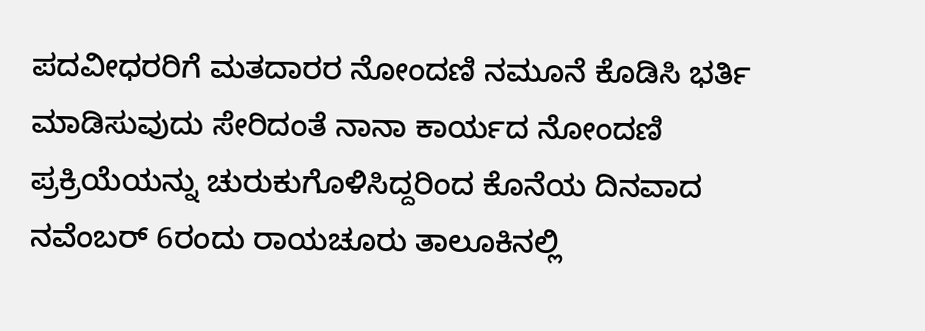ಪದವೀಧರರಿಗೆ ಮತದಾರರ ನೋಂದಣಿ ನಮೂನೆ ಕೊಡಿಸಿ ಭರ್ತಿ ಮಾಡಿಸುವುದು ಸೇರಿದಂತೆ ನಾನಾ ಕಾರ್ಯದ ನೋಂದಣಿ ಪ್ರಕ್ರಿಯೆಯನ್ನು ಚುರುಕುಗೊಳಿಸಿದ್ದರಿಂದ ಕೊನೆಯ ದಿನವಾದ ನವೆಂಬರ್ 6ರಂದು ರಾಯಚೂರು ತಾಲೂಕಿನಲ್ಲಿ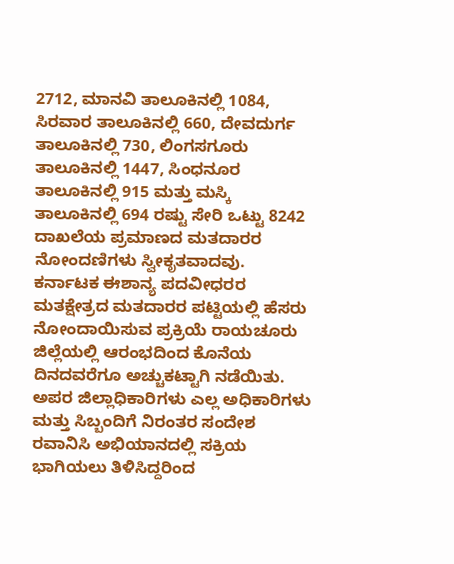2712, ಮಾನವಿ ತಾಲೂಕಿನಲ್ಲಿ 1084, ಸಿರವಾರ ತಾಲೂಕಿನಲ್ಲಿ 660, ದೇವದುರ್ಗ ತಾಲೂಕಿನಲ್ಲಿ 730, ಲಿಂಗಸಗೂರು ತಾಲೂಕಿನಲ್ಲಿ 1447, ಸಿಂಧನೂರ ತಾಲೂಕಿನಲ್ಲಿ 915 ಮತ್ತು ಮಸ್ಕಿ ತಾಲೂಕಿನಲ್ಲಿ 694 ರಷ್ಟು ಸೇರಿ ಒಟ್ಟು 8242 ದಾಖಲೆಯ ಪ್ರಮಾಣದ ಮತದಾರರ ನೋಂದಣಿಗಳು ಸ್ವೀಕೃತವಾದವು.
ಕರ್ನಾಟಕ ಈಶಾನ್ಯ ಪದವೀಧರರ ಮತಕ್ಷೇತ್ರದ ಮತದಾರರ ಪಟ್ಟಿಯಲ್ಲಿ ಹೆಸರು ನೋಂದಾಯಿಸುವ ಪ್ರಕ್ರಿಯೆ ರಾಯಚೂರು ಜಿಲ್ಲೆಯಲ್ಲಿ ಆರಂಭದಿಂದ ಕೊನೆಯ ದಿನದವರೆಗೂ ಅಚ್ಚುಕಟ್ಟಾಗಿ ನಡೆಯಿತು. ಅಪರ ಜಿಲ್ಲಾಧಿಕಾರಿಗಳು ಎಲ್ಲ ಅಧಿಕಾರಿಗಳು ಮತ್ತು ಸಿಬ್ಬಂದಿಗೆ ನಿರಂತರ ಸಂದೇಶ ರವಾನಿಸಿ ಅಭಿಯಾನದಲ್ಲಿ ಸಕ್ರಿಯ ಭಾಗಿಯಲು ತಿಳಿಸಿದ್ದರಿಂದ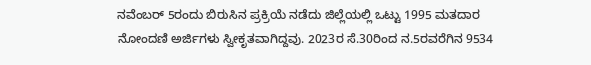ನವೆಂಬರ್ 5ರಂದು ಬಿರುಸಿನ ಪ್ರಕ್ರಿಯೆ ನಡೆದು ಜಿಲ್ಲೆಯಲ್ಲಿ ಒಟ್ಟು 1995 ಮತದಾರ ನೋಂದಣಿ ಅರ್ಜಿಗಳು ಸ್ವೀಕೃತವಾಗಿದ್ದವು. 2023ರ ಸೆ.30ರಿಂದ ನ.5ರವರೆಗಿನ 9534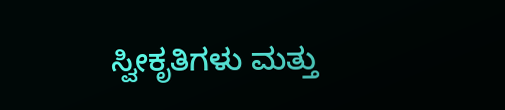ಸ್ವೀಕೃತಿಗಳು ಮತ್ತು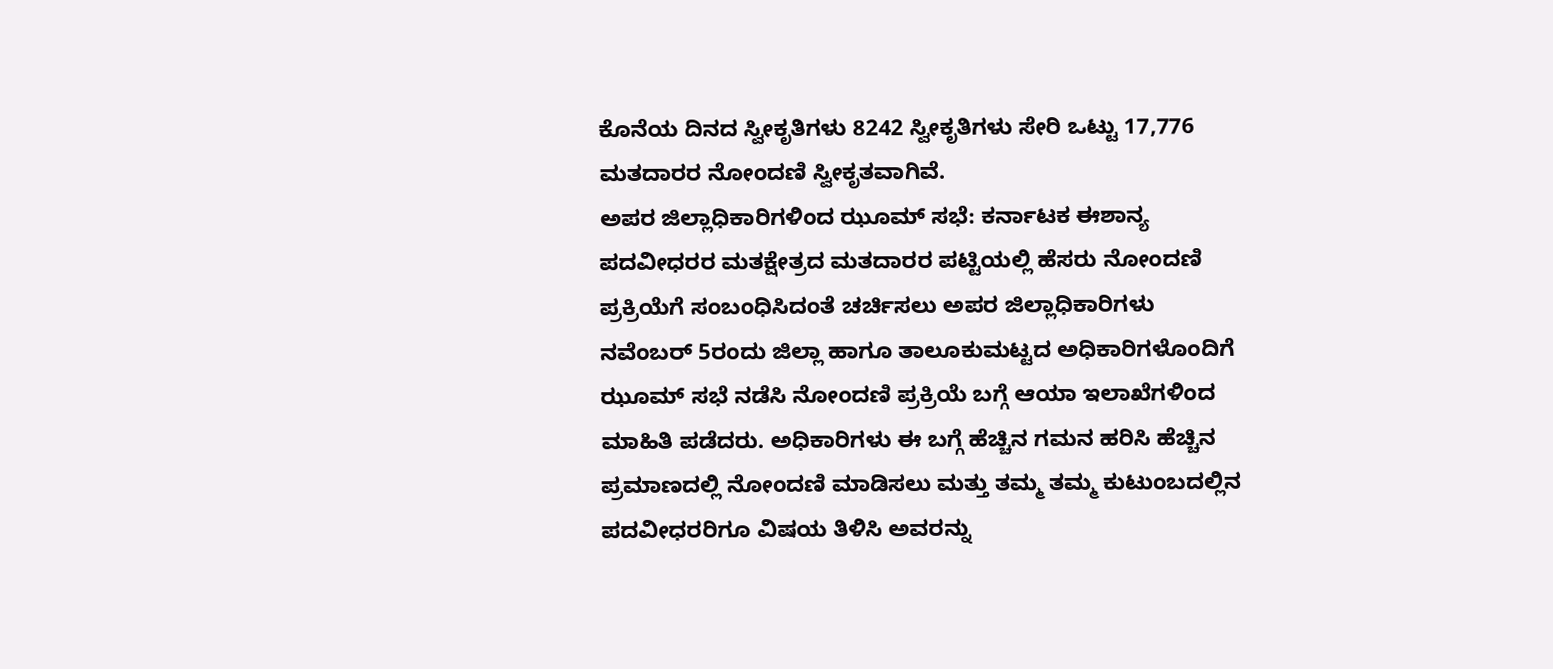ಕೊನೆಯ ದಿನದ ಸ್ವೀಕೃತಿಗಳು 8242 ಸ್ವೀಕೃತಿಗಳು ಸೇರಿ ಒಟ್ಟು 17,776 ಮತದಾರರ ನೋಂದಣಿ ಸ್ವೀಕೃತವಾಗಿವೆ.
ಅಪರ ಜಿಲ್ಲಾಧಿಕಾರಿಗಳಿಂದ ಝೂಮ್ ಸಭೆ: ಕರ್ನಾಟಕ ಈಶಾನ್ಯ ಪದವೀಧರರ ಮತಕ್ಷೇತ್ರದ ಮತದಾರರ ಪಟ್ಟಿಯಲ್ಲಿ ಹೆಸರು ನೋಂದಣಿ ಪ್ರಕ್ರಿಯೆಗೆ ಸಂಬಂಧಿಸಿದಂತೆ ಚರ್ಚಿಸಲು ಅಪರ ಜಿಲ್ಲಾಧಿಕಾರಿಗಳು ನವೆಂಬರ್ 5ರಂದು ಜಿಲ್ಲಾ ಹಾಗೂ ತಾಲೂಕುಮಟ್ಟದ ಅಧಿಕಾರಿಗಳೊಂದಿಗೆ ಝೂಮ್ ಸಭೆ ನಡೆಸಿ ನೋಂದಣಿ ಪ್ರಕ್ರಿಯೆ ಬಗ್ಗೆ ಆಯಾ ಇಲಾಖೆಗಳಿಂದ ಮಾಹಿತಿ ಪಡೆದರು. ಅಧಿಕಾರಿಗಳು ಈ ಬಗ್ಗೆ ಹೆಚ್ಚಿನ ಗಮನ ಹರಿಸಿ ಹೆಚ್ಚಿನ ಪ್ರಮಾಣದಲ್ಲಿ ನೋಂದಣಿ ಮಾಡಿಸಲು ಮತ್ತು ತಮ್ಮ ತಮ್ಮ ಕುಟುಂಬದಲ್ಲಿನ ಪದವೀಧರರಿಗೂ ವಿಷಯ ತಿಳಿಸಿ ಅವರನ್ನು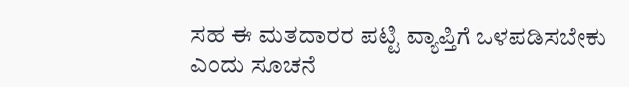ಸಹ ಈ ಮತದಾರರ ಪಟ್ಟಿ ವ್ಯಾಪ್ತಿಗೆ ಒಳಪಡಿಸಬೇಕು ಎಂದು ಸೂಚನೆ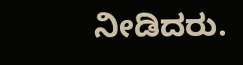ನೀಡಿದರು.